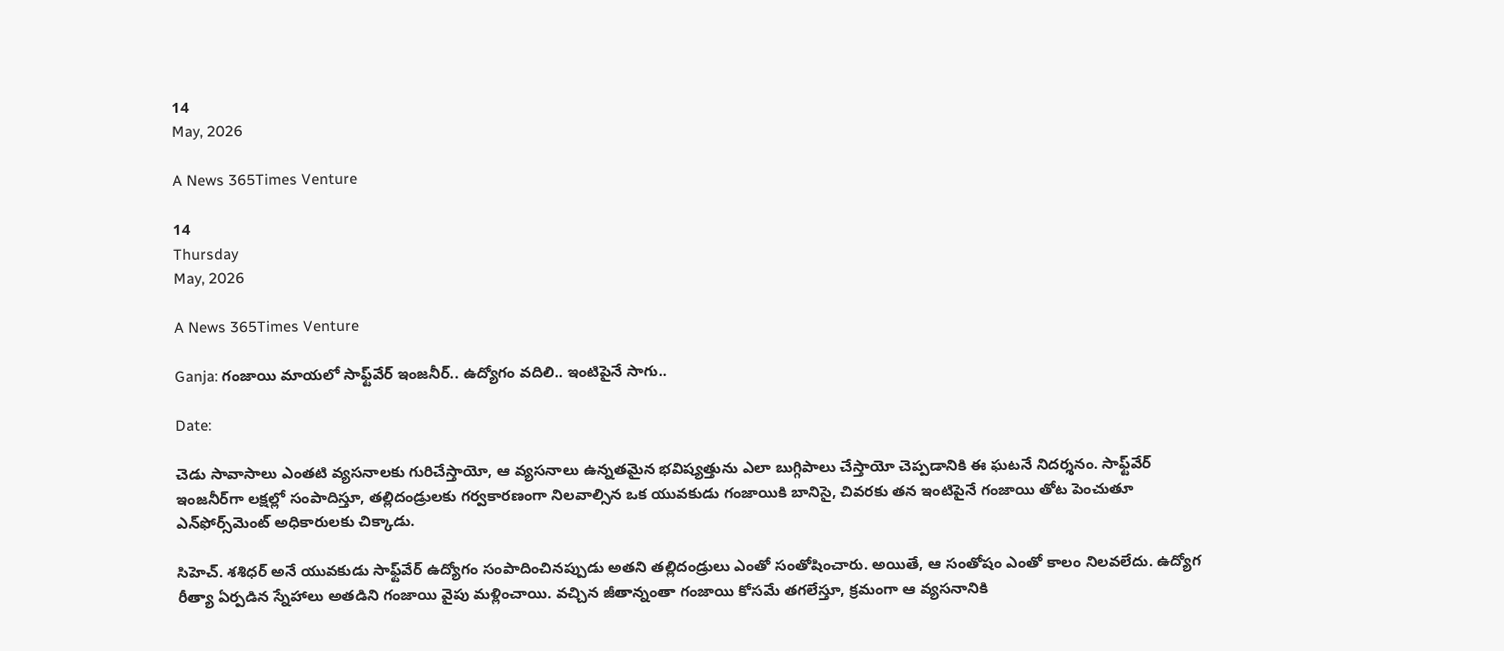14
May, 2026

A News 365Times Venture

14
Thursday
May, 2026

A News 365Times Venture

Ganja: గంజాయి మాయలో సాఫ్ట్‌వేర్ ఇంజనీర్.. ఉద్యోగం వదిలి.. ఇంటిపైనే సాగు..

Date:

చెడు సావాసాలు ఎంతటి వ్యసనాలకు గురిచేస్తాయో, ఆ వ్యసనాలు ఉన్నతమైన భవిష్యత్తును ఎలా బుగ్గిపాలు చేస్తాయో చెప్పడానికి ఈ ఘటనే నిదర్శనం. సాఫ్ట్‌వేర్ ఇంజనీర్‌గా లక్షల్లో సంపాదిస్తూ, తల్లిదండ్రులకు గర్వకారణంగా నిలవాల్సిన ఒక యువకుడు గంజాయికి బానిసై, చివరకు తన ఇంటిపైనే గంజాయి తోట పెంచుతూ ఎన్‌ఫోర్స్‌మెంట్ అధికారులకు చిక్కాడు.

సిహెచ్. శశిధర్ అనే యువకుడు సాఫ్ట్‌వేర్ ఉద్యోగం సంపాదించినప్పుడు అతని తల్లిదండ్రులు ఎంతో సంతోషించారు. అయితే, ఆ సంతోషం ఎంతో కాలం నిలవలేదు. ఉద్యోగ రీత్యా ఏర్పడిన స్నేహాలు అతడిని గంజాయి వైపు మళ్లించాయి. వచ్చిన జీతాన్నంతా గంజాయి కోసమే తగలేస్తూ, క్రమంగా ఆ వ్యసనానికి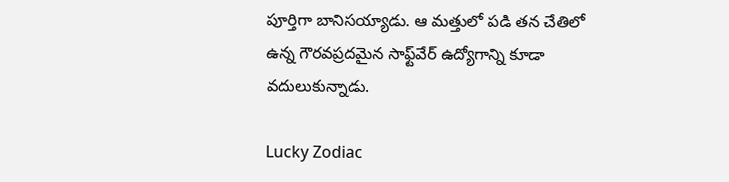పూర్తిగా బానిసయ్యాడు. ఆ మత్తులో పడి తన చేతిలో ఉన్న గౌరవప్రదమైన సాఫ్ట్‌వేర్ ఉద్యోగాన్ని కూడా వదులుకున్నాడు.

Lucky Zodiac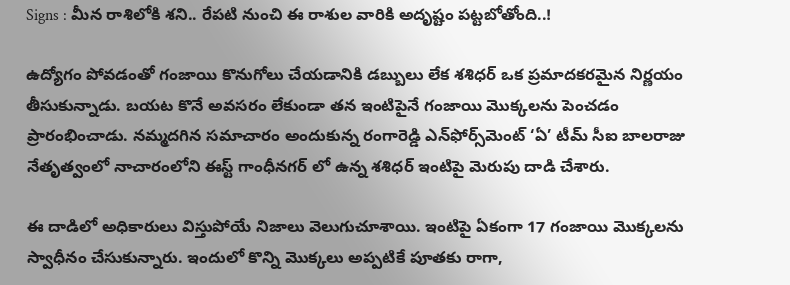Signs : మీన రాశిలోకి శని.. రేపటి నుంచి ఈ రాశుల వారికి అదృష్టం పట్టబోతోంది..!

ఉద్యోగం పోవడంతో గంజాయి కొనుగోలు చేయడానికి డబ్బులు లేక శశిధర్ ఒక ప్రమాదకరమైన నిర్ణయం తీసుకున్నాడు. బయట కొనే అవసరం లేకుండా తన ఇంటిపైనే గంజాయి మొక్కలను పెంచడం ప్రారంభించాడు. నమ్మదగిన సమాచారం అందుకున్న రంగారెడ్డి ఎన్‌ఫోర్స్‌మెంట్ ‘ఏ’ టీమ్ సీఐ బాలరాజు నేతృత్వంలో నాచారంలోని ఈస్ట్ గాంధీనగర్ లో ఉన్న శశిధర్ ఇంటిపై మెరుపు దాడి చేశారు.

ఈ దాడిలో అధికారులు విస్తుపోయే నిజాలు వెలుగుచూశాయి. ఇంటిపై ఏకంగా 17 గంజాయి మొక్కలను స్వాధీనం చేసుకున్నారు. ఇందులో కొన్ని మొక్కలు అప్పటికే పూతకు రాగా,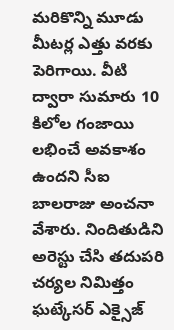మరికొన్ని మూడు మీటర్ల ఎత్తు వరకు పెరిగాయి. వీటి ద్వారా సుమారు 10 కిలోల గంజాయి లభించే అవకాశం ఉందని సీఐ బాలరాజు అంచనా వేశారు. నిందితుడిని అరెస్టు చేసి తదుపరి చర్యల నిమిత్తం ఘట్కేసర్ ఎక్సైజ్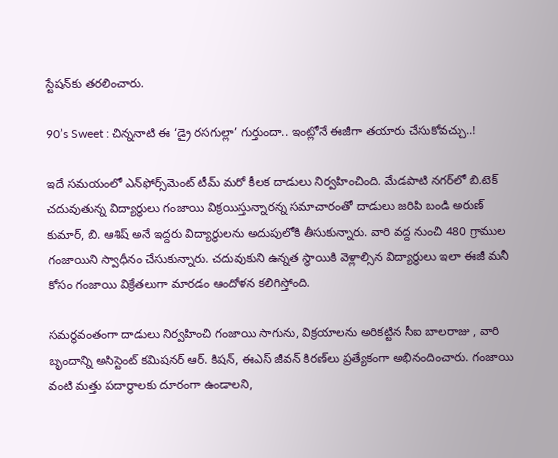స్టేషన్‌కు తరలించారు.

90’s Sweet : చిన్ననాటి ఈ ‘డ్రై రసగుల్లా’ గుర్తుందా.. ఇంట్లోనే ఈజీగా తయారు చేసుకోవచ్చు..!

ఇదే సమయంలో ఎన్‌ఫోర్స్‌మెంట్ టీమ్ మరో కీలక దాడులు నిర్వహించింది. మేడపాటి నగర్‌లో బి.టెక్ చదువుతున్న విద్యార్థులు గంజాయి విక్రయిస్తున్నారన్న సమాచారంతో దాడులు జరిపి బండి అరుణ్ కుమార్, బి. ఆశిష్ అనే ఇద్దరు విద్యార్థులను అదుపులోకి తీసుకున్నారు. వారి వద్ద నుంచి 480 గ్రాముల గంజాయిని స్వాధీనం చేసుకున్నారు. చదువుకుని ఉన్నత స్థాయికి వెళ్లాల్సిన విద్యార్థులు ఇలా ఈజీ మనీ కోసం గంజాయి విక్రేతలుగా మారడం ఆందోళన కలిగిస్తోంది.

సమర్థవంతంగా దాడులు నిర్వహించి గంజాయి సాగును, విక్రయాలను అరికట్టిన సీఐ బాలరాజు , వారి బృందాన్ని అసిస్టెంట్ కమిషనర్ ఆర్. కిషన్, ఈఎస్ జీవన్ కిరణ్‌లు ప్రత్యేకంగా అభినందించారు. గంజాయి వంటి మత్తు పదార్థాలకు దూరంగా ఉండాలని,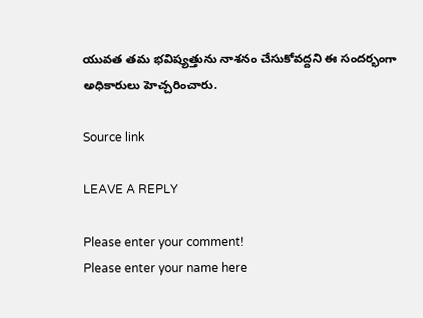యువత తమ భవిష్యత్తును నాశనం చేసుకోవద్దని ఈ సందర్భంగా అధికారులు హెచ్చరించారు.

Source link

LEAVE A REPLY

Please enter your comment!
Please enter your name here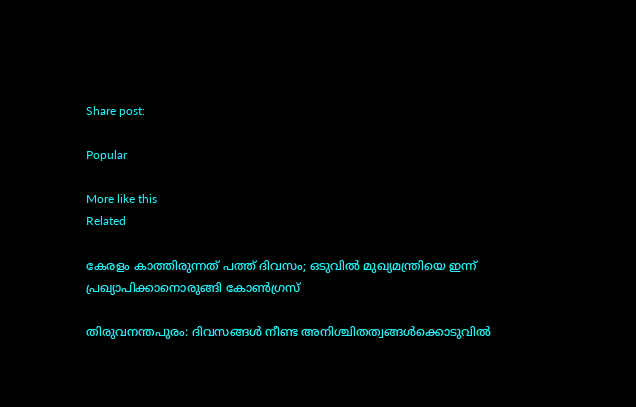Share post:

Popular

More like this
Related

കേരളം കാത്തിരുന്നത് പത്ത് ദിവസം; ഒടുവില്‍ മുഖ്യമന്ത്രിയെ ഇന്ന് പ്രഖ്യാപിക്കാനൊരുങ്ങി കോണ്‍ഗ്രസ്

തിരുവനന്തപുരം: ദിവസങ്ങള്‍ നീണ്ട അനിശ്ചിതത്വങ്ങള്‍ക്കൊടുവില്‍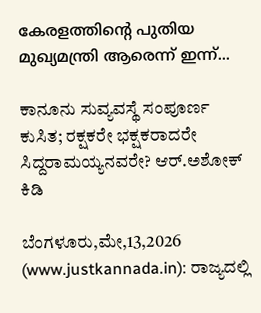കേരളത്തിന്റെ പുതിയ മുഖ്യമന്ത്രി ആരെന്ന് ഇന്ന്...

ಕಾನೂನು ಸುವ್ಯವಸ್ಥೆ ಸಂಪೂರ್ಣ ಕುಸಿತ; ರಕ್ಷಕರೇ ಭಕ್ಷಕರಾದರೇ ಸಿದ್ದರಾಮಯ್ಯನವರೇ? ಆರ್.ಅಶೋಕ್ ಕಿಡಿ

ಬೆಂಗಳೂರು,ಮೇ,13,2026 (www.justkannada.in): ರಾಜ್ಯದಲ್ಲಿ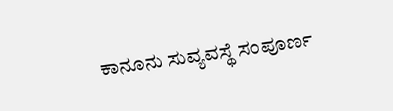ಕಾನೂನು ಸುವ್ಯವಸ್ಥೆ ಸಂಪೂರ್ಣ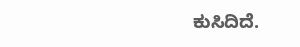ಕುಸಿದಿದೆ.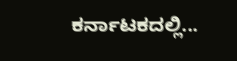ಕರ್ನಾಟಕದಲ್ಲಿ...